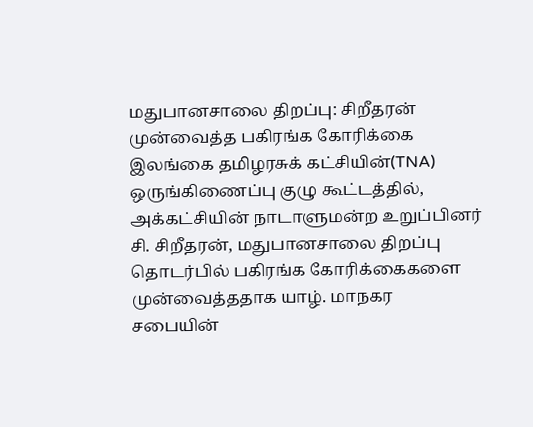மதுபானசாலை திறப்பு: சிறீதரன் முன்வைத்த பகிரங்க கோரிக்கை
இலங்கை தமிழரசுக் கட்சியின்(TNA) ஒருங்கிணைப்பு குழு கூட்டத்தில், அக்கட்சியின் நாடாளுமன்ற உறுப்பினர் சி. சிறீதரன், மதுபானசாலை திறப்பு தொடர்பில் பகிரங்க கோரிக்கைகளை முன்வைத்ததாக யாழ். மாநகர சபையின்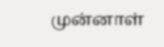முன்னாள்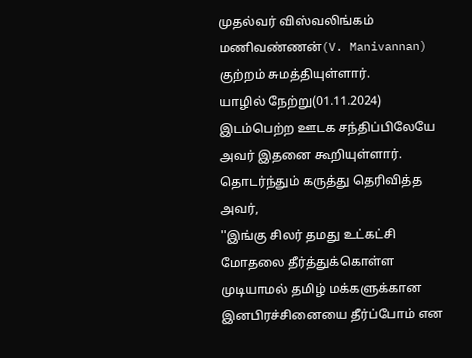முதல்வர் விஸ்வலிங்கம் மணிவண்ணன்(V. Manivannan) குற்றம் சுமத்தியுள்ளார்.
யாழில் நேற்று(01.11.2024) இடம்பெற்ற ஊடக சந்திப்பிலேயே அவர் இதனை கூறியுள்ளார்.
தொடர்ந்தும் கருத்து தெரிவித்த அவர்,
''இங்கு சிலர் தமது உட்கட்சி மோதலை தீர்த்துக்கொள்ள முடியாமல் தமிழ் மக்களுக்கான இனபிரச்சினையை தீர்ப்போம் என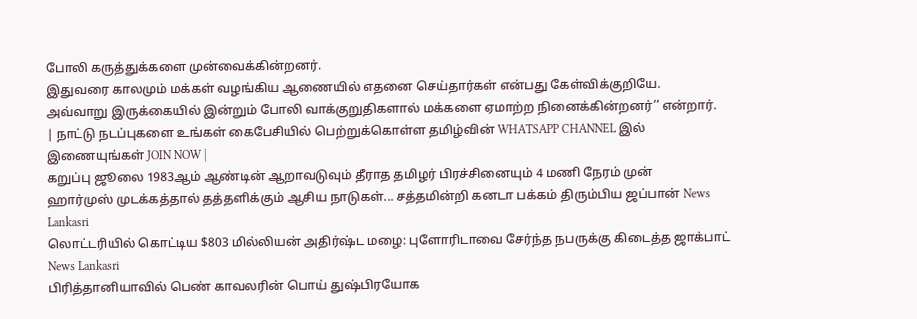போலி கருத்துக்களை முன்வைக்கின்றனர்.
இதுவரை காலமும் மக்கள் வழங்கிய ஆணையில் எதனை செய்தார்கள் என்பது கேள்விக்குறியே.
அவ்வாறு இருக்கையில் இன்றும் போலி வாக்குறுதிகளால் மக்களை ஏமாற்ற நினைக்கின்றனர்’’ என்றார்.
| நாட்டு நடப்புகளை உங்கள் கைபேசியில் பெற்றுக்கொள்ள தமிழ்வின் WHATSAPP CHANNEL இல் இணையுங்கள் JOIN NOW |
கறுப்பு ஜூலை 1983ஆம் ஆண்டின் ஆறாவடுவும் தீராத தமிழர் பிரச்சினையும் 4 மணி நேரம் முன்
ஹார்முஸ் முடக்கத்தால் தத்தளிக்கும் ஆசிய நாடுகள்... சத்தமின்றி கனடா பக்கம் திரும்பிய ஜப்பான் News Lankasri
லொட்டரியில் கொட்டிய $803 மில்லியன் அதிர்ஷ்ட மழை: புளோரிடாவை சேர்ந்த நபருக்கு கிடைத்த ஜாக்பாட் News Lankasri
பிரித்தானியாவில் பெண் காவலரின் பொய் துஷ்பிரயோக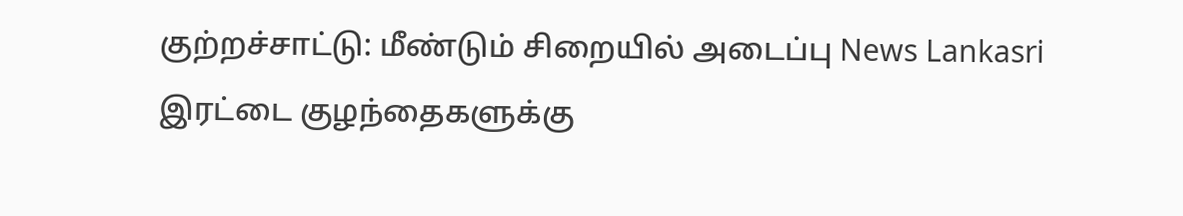குற்றச்சாட்டு: மீண்டும் சிறையில் அடைப்பு News Lankasri
இரட்டை குழந்தைகளுக்கு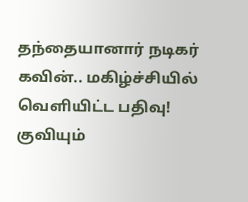தந்தையானார் நடிகர் கவின்.. மகிழ்ச்சியில் வெளியிட்ட பதிவு! குவியும்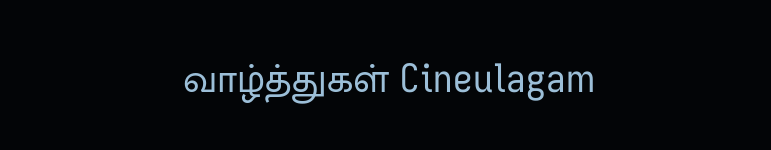வாழ்த்துகள் Cineulagam